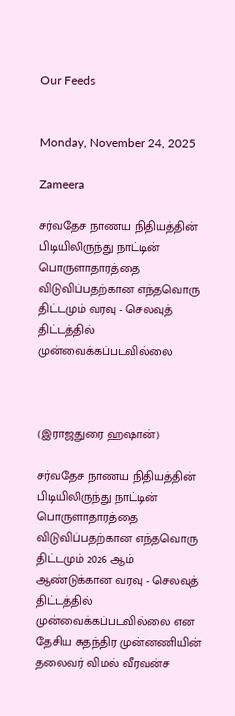Our Feeds


Monday, November 24, 2025

Zameera

சர்வதேச நாணய நிதியத்தின் பிடியிலிருந்து நாட்டின் பொருளாதாரத்தை விடுவிப்பதற்கான எந்தவொரு திட்டமும் வரவு - செலவுத் திட்டத்தில் முன்வைக்கப்படவில்லை



(இராஜதுரை ஹஷான்)

சர்வதேச நாணய நிதியத்தின் பிடியிலிருந்து நாட்டின் பொருளாதாரத்தை விடுவிப்பதற்கான எந்தவொரு திட்டமும் 2026 ஆம் ஆண்டுக்கான வரவு - செலவுத் திட்டத்தில் முன்வைக்கப்படவில்லை என தேசிய சுதந்திர முன்னணியின் தலைவர் விமல் வீரவன்ச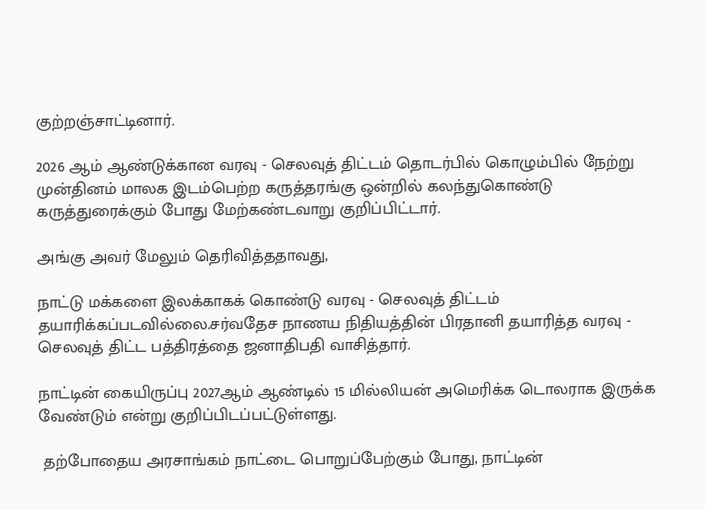குற்றஞ்சாட்டினார்.

2026 ஆம் ஆண்டுக்கான வரவு - செலவுத் திட்டம் தொடர்பில் கொழும்பில் நேற்று முன்தினம் மாலக இடம்பெற்ற கருத்தரங்கு ஒன்றில் கலந்துகொண்டு கருத்துரைக்கும் போது மேற்கண்டவாறு குறிப்பிட்டார்.

அங்கு அவர் மேலும் தெரிவித்ததாவது,

நாட்டு மக்களை இலக்காகக் கொண்டு வரவு - செலவுத் திட்டம் தயாரிக்கப்படவில்லை.சர்வதேச நாணய நிதியத்தின் பிரதானி தயாரித்த வரவு - செலவுத் திட்ட பத்திரத்தை ஜனாதிபதி வாசித்தார்.

நாட்டின் கையிருப்பு 2027ஆம் ஆண்டில் 15 மில்லியன் அமெரிக்க டொலராக இருக்க வேண்டும் என்று குறிப்பிடப்பட்டுள்ளது.

 தற்போதைய அரசாங்கம் நாட்டை பொறுப்பேற்கும் போது, நாட்டின்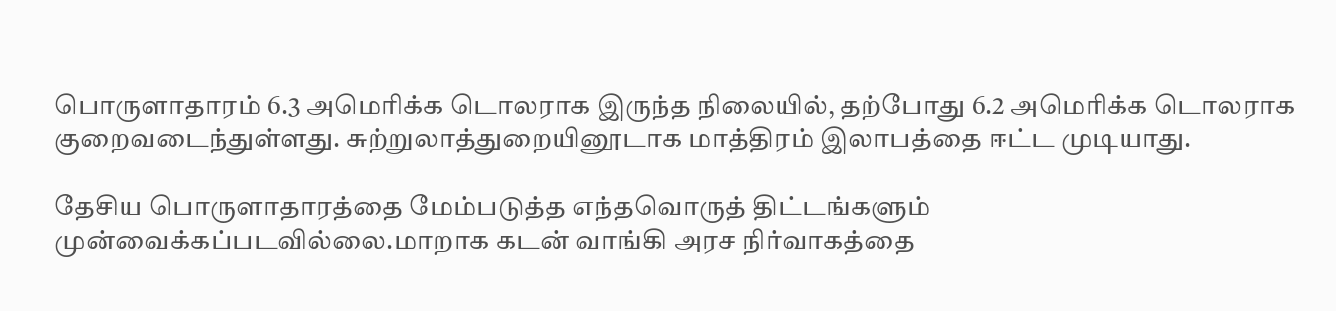பொருளாதாரம் 6.3 அமெரிக்க டொலராக இருந்த நிலையில், தற்போது 6.2 அமெரிக்க டொலராக குறைவடைந்துள்ளது. சுற்றுலாத்துறையினூடாக மாத்திரம் இலாபத்தை ஈட்ட முடியாது.

தேசிய பொருளாதாரத்தை மேம்படுத்த எந்தவொருத் திட்டங்களும் முன்வைக்கப்படவில்லை.மாறாக கடன் வாங்கி அரச நிர்வாகத்தை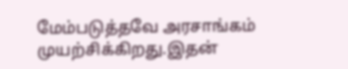மேம்படுத்தவே அரசாங்கம் முயற்சிக்கிறது.இதன்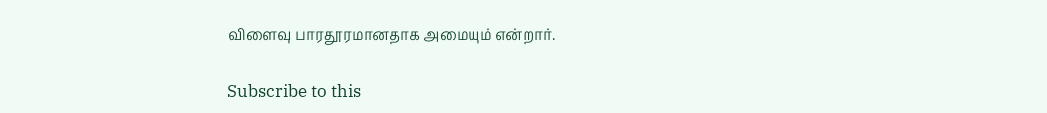விளைவு பாரதூரமானதாக அமையும் என்றார்.

Subscribe to this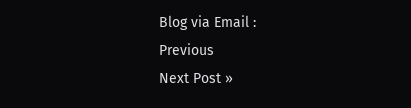Blog via Email :
Previous
Next Post »